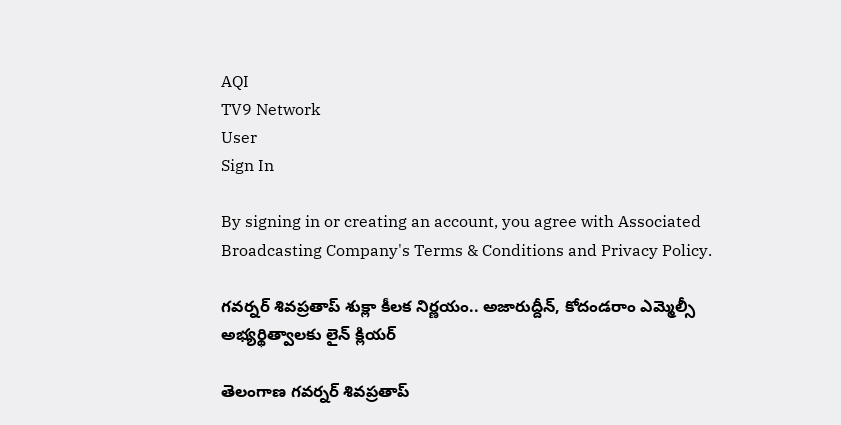AQI
TV9 Network
User
Sign In

By signing in or creating an account, you agree with Associated Broadcasting Company's Terms & Conditions and Privacy Policy.

గవర్నర్‌ శివప్రతాప్ శుక్లా కీలక నిర్ణయం.. అజారుద్దీన్‌‌, కోదండరాం ఎమ్మెల్సీ అభ్యర్థిత్వాలకు లైన్ క్లియర్

తెలంగాణ గవర్నర్‌ శివప్రతాప్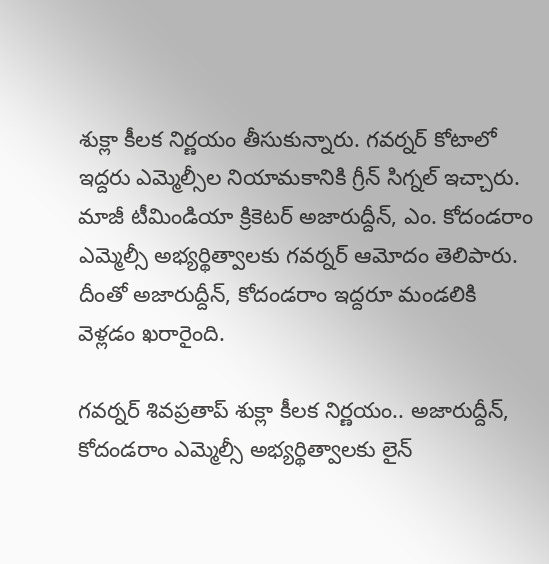శుక్లా కీలక నిర్ణయం తీసుకున్నారు. గవర్నర్‌ కోటాలో ఇద్దరు ఎమ్మెల్సీల నియామకానికి గ్రీన్ సిగ్నల్ ఇచ్చారు. మాజీ టీమిండియా క్రికెటర్ అజారుద్దీన్‌, ఎం. కోదండరాం ఎమ్మెల్సీ అభ్యర్థిత్వాలకు గవర్నర్‌ ఆమోదం తెలిపారు. దీంతో అజారుద్దీన్‌, కోదండరాం ఇద్దరూ మండలికి వెళ్లడం ఖరారైంది.

గవర్నర్‌ శివప్రతాప్ శుక్లా కీలక నిర్ణయం.. అజారుద్దీన్‌‌, కోదండరాం ఎమ్మెల్సీ అభ్యర్థిత్వాలకు లైన్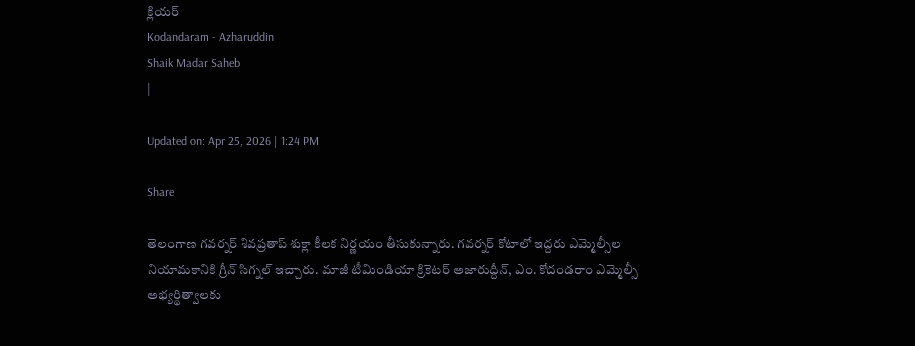క్లియర్
Kodandaram - Azharuddin
Shaik Madar Saheb
|

Updated on: Apr 25, 2026 | 1:24 PM

Share

తెలంగాణ గవర్నర్‌ శివప్రతాప్ శుక్లా కీలక నిర్ణయం తీసుకున్నారు. గవర్నర్‌ కోటాలో ఇద్దరు ఎమ్మెల్సీల నియామకానికి గ్రీన్ సిగ్నల్ ఇచ్చారు. మాజీ టీమిండియా క్రికెటర్ అజారుద్దీన్‌, ఎం. కోదండరాం ఎమ్మెల్సీ అభ్యర్థిత్వాలకు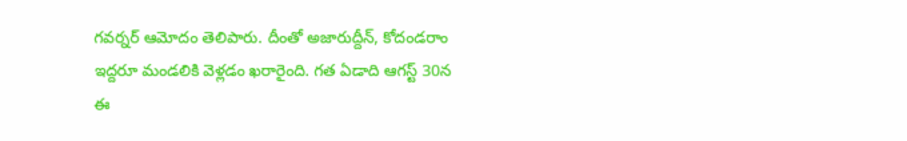గవర్నర్‌ ఆమోదం తెలిపారు. దీంతో అజారుద్దీన్‌, కోదండరాం ఇద్దరూ మండలికి వెళ్లడం ఖరారైంది. గత ఏడాది ఆగస్ట్‌ 30న ఈ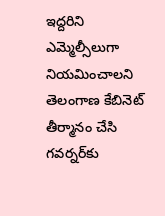ఇద్దరిని ఎమ్మెల్సీలుగా నియమించాలని తెలంగాణ కేబినెట్ తీర్మానం చేసి గవర్నర్‌కు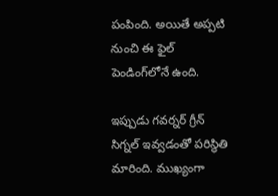పంపింది. అయితే అప్పటి నుంచి ఈ ఫైల్ పెండింగ్‌లోనే ఉంది.

ఇప్పుడు గవర్నర్‌ గ్రీన్ సిగ్నల్ ఇవ్వడంతో పరిస్థితి మారింది. ముఖ్యంగా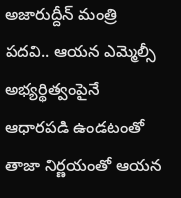అజారుద్దీన్‌ మంత్రి పదవి.. ఆయన ఎమ్మెల్సీ అభ్యర్థిత్వంపైనే ఆధారపడి ఉండటంతో తాజా నిర్ణయంతో ఆయన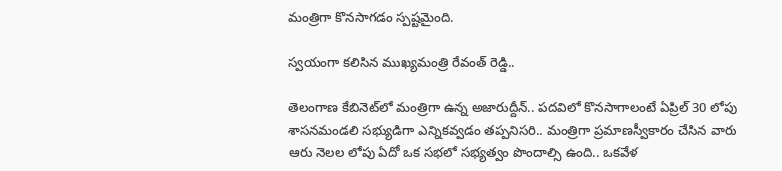మంత్రిగా కొనసాగడం స్పష్టమైంది.

స్వయంగా కలిసిన ముఖ్యమంత్రి రేవంత్ రెడ్డి..

తెలంగాణ కేబినెట్‌లో మంత్రిగా ఉన్న అజారుద్దీన్.. పదవిలో కొనసాగాలంటే ఏప్రిల్ 30 లోపు శాసనమండలి సభ్యుడిగా ఎన్నికవ్వడం తప్పనిసరి.. మంత్రిగా ప్రమాణస్వీకారం చేసిన వారు ఆరు నెలల లోపు ఏదో ఒక సభలో సభ్యత్వం పొందాల్సి ఉంది.. ఒకవేళ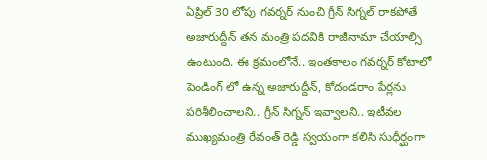ఏప్రిల్ 30 లోపు గవర్నర్ నుంచి గ్రీన్ సిగ్నల్ రాకపోతే అజారుద్దీన్ తన మంత్రి పదవికి రాజీనామా చేయాల్సి ఉంటుంది. ఈ క్రమంలోనే.. ఇంతకాలం గవర్నర్ కోటాలో పెండింగ్ లో ఉన్న అజారుద్దీన్, కోదండరాం పేర్లను పరిశీలించాలని.. గ్రీన్ సిగ్నన్ ఇవ్వాలని.. ఇటీవల ముఖ్యమంత్రి రేవంత్ రెడ్డి స్వయంగా కలిసి సుధీర్ఘంగా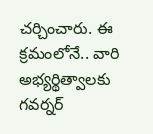చర్చించారు. ఈ క్రమంలోనే.. వారి అభ్యర్థిత్వాలకు గవర్నర్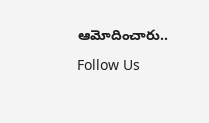ఆమోదించారు..

Follow Us